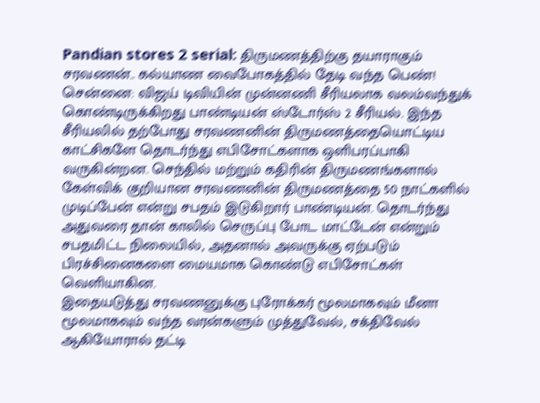Pandian stores 2 serial: திருமணத்திற்கு தயாராகும் சரவணன்.. கல்யாண வைபோகத்தில் தேடி வந்த பெண்!
சென்னை: விஜய் டிவியின் முன்னணி சீரியலாக வலம்வந்துக் கொண்டிருக்கிறது பாண்டியன் ஸ்டோர்ஸ் 2 சீரியல். இந்த சீரியலில் தற்போது சரவணனின் திருமணத்தையொட்டிய காட்சிகளே தொடர்ந்து எபிசோட்களாக ஒளிபரப்பாகி வருகின்றன. செந்தில் மற்றும் கதிரின் திருமணங்களால் கேள்விக் குறியான சரவணனின் திருமணத்தை 50 நாட்களில் முடிப்பேன் என்று சபதம் இடுகிறார் பாண்டியன். தொடர்ந்து அதுவரை தான் காலில் செருப்பு போட மாட்டேன் என்றும் சபதமிட்ட நிலையில், அதனால் அவருக்கு ஏற்படும் பிரச்சினைகளை மையமாக கொண்டு எபிசோட்கள் வெளியாகின.
இதையடுத்து சரவணனுக்கு புரோக்கர் மூலமாகவும் மீனா மூலமாகவும் வந்த வரன்களும் முத்துவேல், சக்திவேல் ஆகியோரால் தட்டி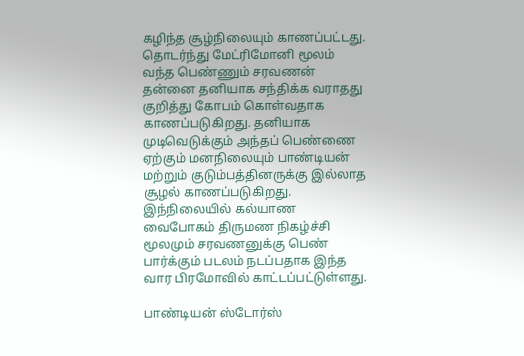கழிந்த சூழ்நிலையும் காணப்பட்டது. தொடர்ந்து மேட்ரிமோனி மூலம் வந்த பெண்ணும் சரவணன் தன்னை தனியாக சந்திக்க வராதது குறித்து கோபம் கொள்வதாக காணப்படுகிறது. தனியாக முடிவெடுக்கும் அந்தப் பெண்ணை ஏற்கும் மனநிலையும் பாண்டியன் மற்றும் குடும்பத்தினருக்கு இல்லாத சூழல் காணப்படுகிறது. இந்நிலையில் கல்யாண வைபோகம் திருமண நிகழ்ச்சி மூலமும் சரவணனுக்கு பெண் பார்க்கும் படலம் நடப்பதாக இந்த வார பிரமோவில் காட்டப்பட்டுள்ளது.

பாண்டியன் ஸ்டோர்ஸ்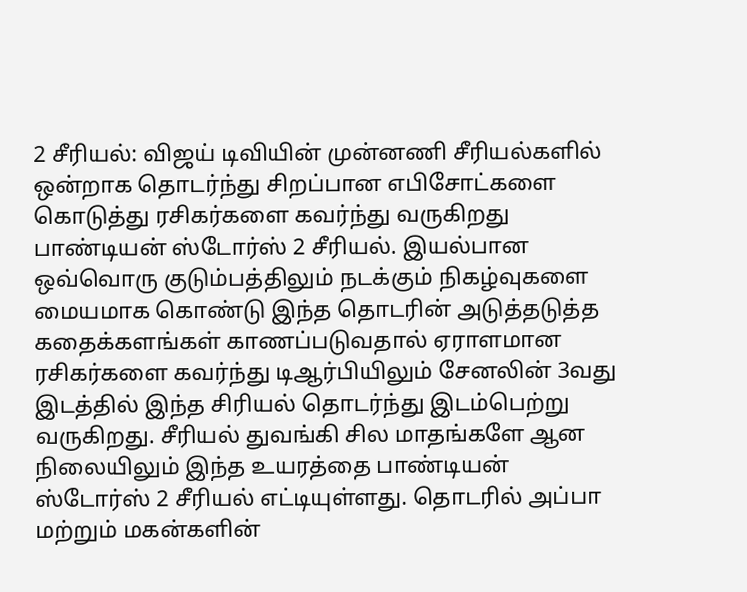2 சீரியல்: விஜய் டிவியின் முன்னணி சீரியல்களில் ஒன்றாக தொடர்ந்து சிறப்பான எபிசோட்களை கொடுத்து ரசிகர்களை கவர்ந்து வருகிறது பாண்டியன் ஸ்டோர்ஸ் 2 சீரியல். இயல்பான ஒவ்வொரு குடும்பத்திலும் நடக்கும் நிகழ்வுகளை மையமாக கொண்டு இந்த தொடரின் அடுத்தடுத்த கதைக்களங்கள் காணப்படுவதால் ஏராளமான ரசிகர்களை கவர்ந்து டிஆர்பியிலும் சேனலின் 3வது இடத்தில் இந்த சிரியல் தொடர்ந்து இடம்பெற்று வருகிறது. சீரியல் துவங்கி சில மாதங்களே ஆன நிலையிலும் இந்த உயரத்தை பாண்டியன் ஸ்டோர்ஸ் 2 சீரியல் எட்டியுள்ளது. தொடரில் அப்பா மற்றும் மகன்களின்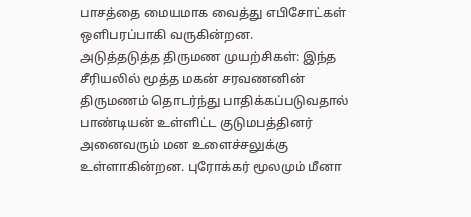பாசத்தை மையமாக வைத்து எபிசோட்கள் ஒளிபரப்பாகி வருகின்றன.
அடுத்தடுத்த திருமண முயற்சிகள்: இந்த சீரியலில் மூத்த மகன் சரவணனின் திருமணம் தொடர்ந்து பாதிக்கப்படுவதால் பாண்டியன் உள்ளிட்ட குடுமபத்தினர் அனைவரும் மன உளைச்சலுக்கு உள்ளாகின்றன. புரோக்கர் மூலமும் மீனா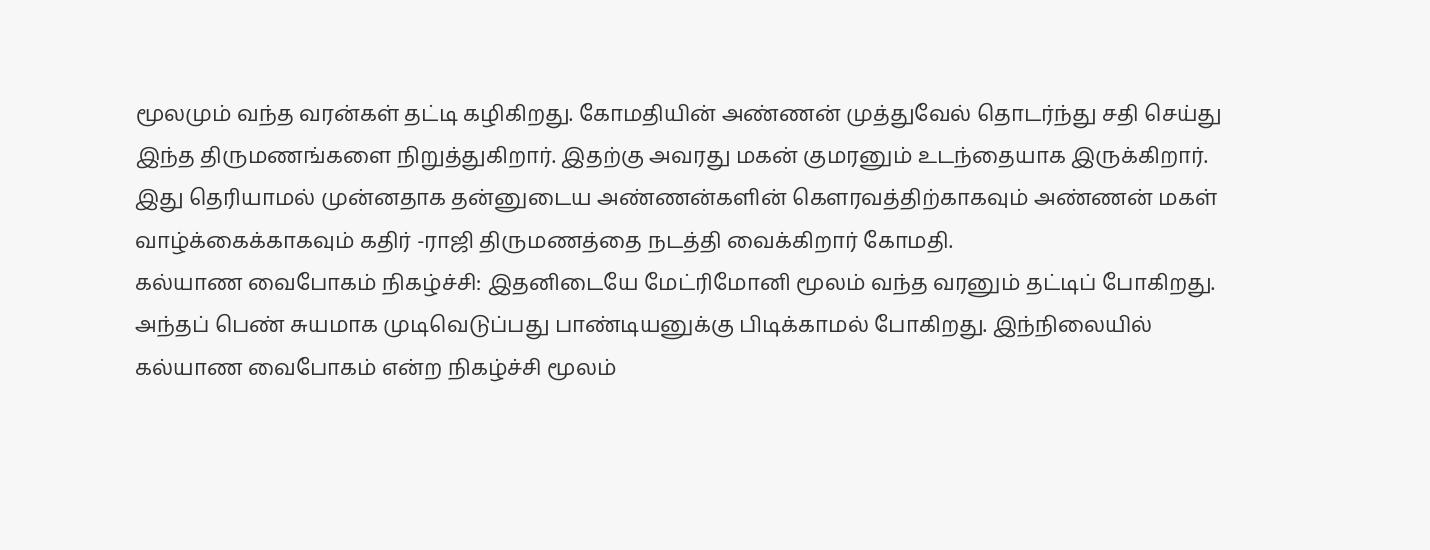மூலமும் வந்த வரன்கள் தட்டி கழிகிறது. கோமதியின் அண்ணன் முத்துவேல் தொடர்ந்து சதி செய்து இந்த திருமணங்களை நிறுத்துகிறார். இதற்கு அவரது மகன் குமரனும் உடந்தையாக இருக்கிறார். இது தெரியாமல் முன்னதாக தன்னுடைய அண்ணன்களின் கௌரவத்திற்காகவும் அண்ணன் மகள் வாழ்க்கைக்காகவும் கதிர் -ராஜி திருமணத்தை நடத்தி வைக்கிறார் கோமதி.
கல்யாண வைபோகம் நிகழ்ச்சி: இதனிடையே மேட்ரிமோனி மூலம் வந்த வரனும் தட்டிப் போகிறது. அந்தப் பெண் சுயமாக முடிவெடுப்பது பாண்டியனுக்கு பிடிக்காமல் போகிறது. இந்நிலையில் கல்யாண வைபோகம் என்ற நிகழ்ச்சி மூலம்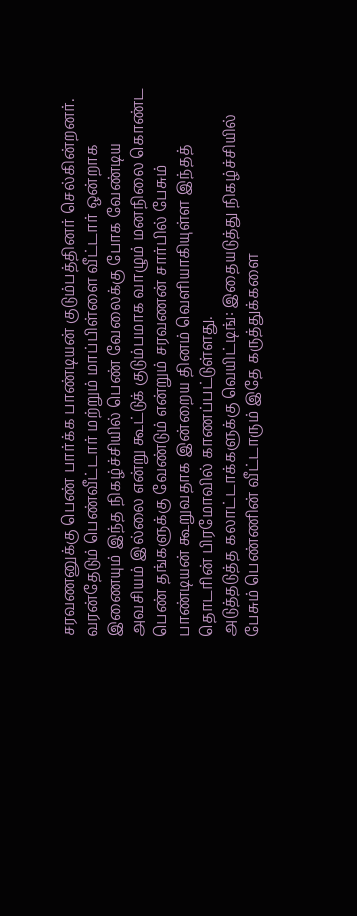சரவணனுக்கு பெண் பார்க்க பாண்டியன் குடும்பத்தினர் செல்கின்றனர். வரன்தேடும் பெண்வீட்டார் மற்றும் மாப்பிள்ளை வீட்டார் ஒன்றாக இணையும் இந்த நிகழ்ச்சியில் பெண் வேலைக்கு போக வேண்டிய அவசியம் இல்லை என்று கூட்டுக் குடும்பமாக வாழும் மனநிலை கொண்ட பெண் தங்களுக்கு வேண்டும் என்றும் சரவணன் சார்பில் பேசும் பாண்டியன் கூறுவதாக இன்றைய தினம் வெளியாகியுள்ள இந்தத் தொடரின் பிரமோவில் காணப்பட்டுள்ளது.
அடுத்தடுத்த கலாட்டாக்களுக்கு வெயிட்டிங்: இதையடுத்து நிகழ்ச்சியில் பேசும் பெண்ணின் வீட்டாரும் இதே கருத்துக்களை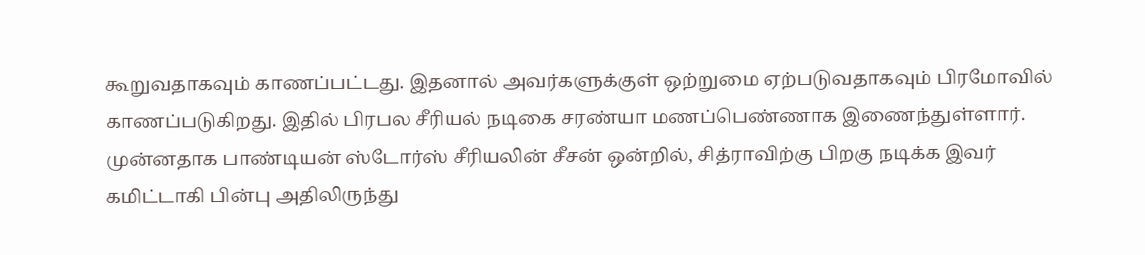கூறுவதாகவும் காணப்பட்டது. இதனால் அவர்களுக்குள் ஒற்றுமை ஏற்படுவதாகவும் பிரமோவில் காணப்படுகிறது. இதில் பிரபல சீரியல் நடிகை சரண்யா மணப்பெண்ணாக இணைந்துள்ளார். முன்னதாக பாண்டியன் ஸ்டோர்ஸ் சீரியலின் சீசன் ஒன்றில், சித்ராவிற்கு பிறகு நடிக்க இவர் கமிட்டாகி பின்பு அதிலிருந்து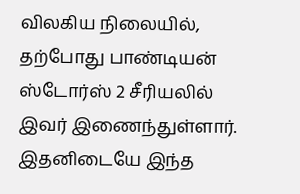விலகிய நிலையில், தற்போது பாண்டியன் ஸ்டோர்ஸ் 2 சீரியலில் இவர் இணைந்துள்ளார். இதனிடையே இந்த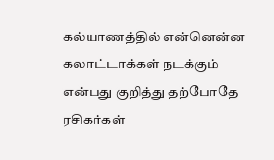கல்யாணத்தில் என்னென்ன கலாட்டாக்கள் நடக்கும் என்பது குறித்து தற்போதே ரசிகர்கள்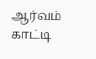ஆர்வம் காட்டி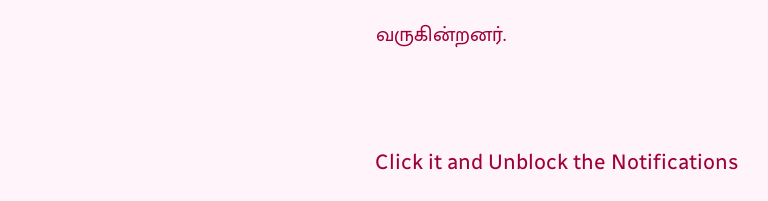வருகின்றனர்.


Click it and Unblock the Notifications